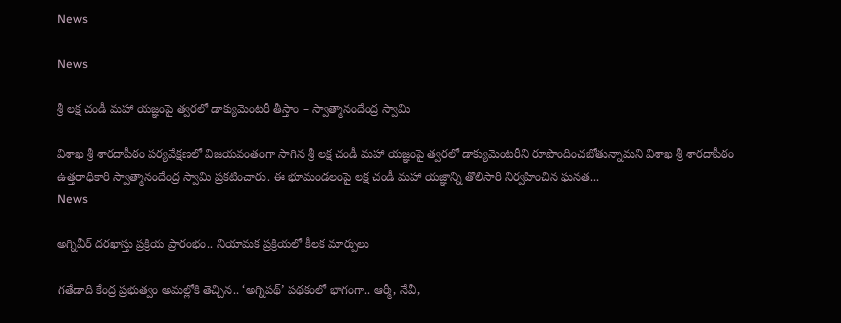News

News

శ్రీ లక్ష చండీ మహా యజ్ఞంపై త్వరలో డాక్యుమెంటరీ తీస్తాం – స్వాత్మానందేంద్ర స్వామి

విశాఖ శ్రీ శారదాపీఠం పర్యవేక్షణలో విజయవంతంగా సాగిన శ్రీ లక్ష చండీ మహా యజ్ఞంపై త్వరలో డాక్యుమెంటరీని రూపొందించబోతున్నామని విశాఖ శ్రీ శారదాపీఠం ఉత్తరాధికారి స్వాత్మానందేంద్ర స్వామి ప్రకటించారు. ఈ భూమండలంపై లక్ష చండీ మహా యజ్ఞాన్ని తొలిసారి నిర్వహించిన ఘనత...
News

అగ్నివీర్‌ దరఖాస్తు ప్రక్రియ ప్రారంభం.. నియామక ప్రక్రియలో కీలక మార్పులు

గతేడాది కేంద్ర ప్రభుత్వం అమల్లోకి తెచ్చిన.. ‘అగ్నిపథ్‌’ పథకంలో భాగంగా.. ఆర్మీ, నేవీ,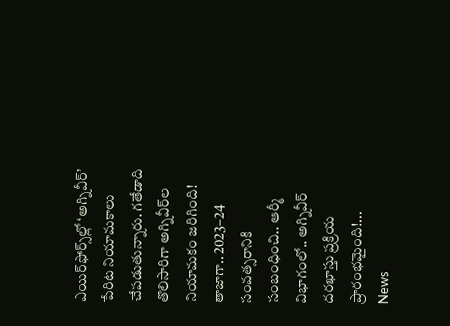ఎయిర్‌ఫోర్స్‌ల్లో ‘అగ్నివీర్‌’ పేరిట నియామకాలు చేపడుతున్నారు. గతేడాది తొలిసారిగా అగ్నివీర్‌ల నియామకం జరిగింది! తాజాగా.. 2023–24 సంవత్సరానికి సంబంధించి.. ఆర్మీ విభాగంలో.. అగ్నివీర్‌ దరఖాస్తు ప్రక్రియ ప్రారంభమైంది!...
News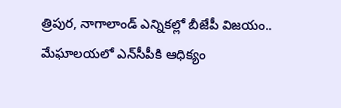త్రిపుర, నాగాలాండ్‌ ఎన్నికల్లో బీజేపీ విజయం.. మేఘాలయలో ఎన్‌సీపీకి ఆధిక్యం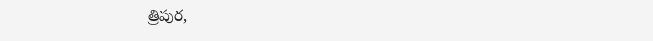త్రిపుర,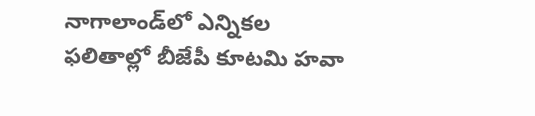నాగాలాండ్‌లో ఎన్నికల ఫలితాల్లో బీజేపీ కూటమి హవా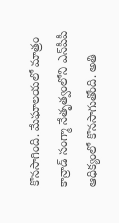కొనసాగింది. మేఘాలయలో మాత్రం కాన్రాడ్‌ సంగ్మా నేతృత్వంలోని ఎన్‌పీపీ ఆధిక్యంలో కొనసాగుతోంది. అతి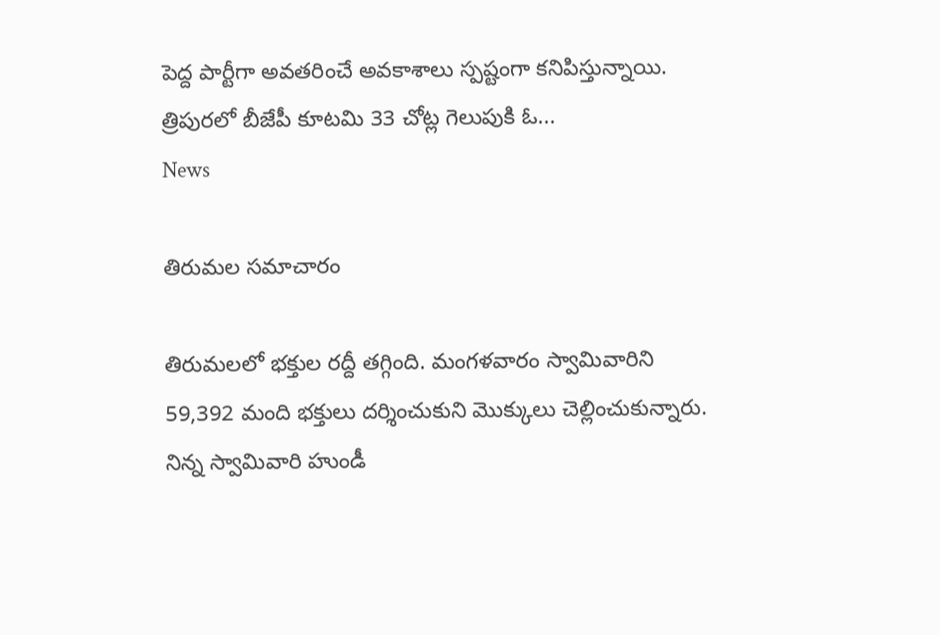పెద్ద పార్టీగా అవతరించే అవకాశాలు స్పష్టంగా కనిపిస్తున్నాయి. త్రిపురలో బీజేపీ కూటమి 33 చోట్ల గెలుపుకి ఓ...
News

తిరుమల సమాచారం

తిరుమలలో భక్తుల రద్దీ తగ్గింది. మంగళవారం స్వామివారిని 59,392 మంది భక్తులు దర్శించుకుని మొక్కులు చెల్లించుకున్నారు. నిన్న స్వామివారి హుండీ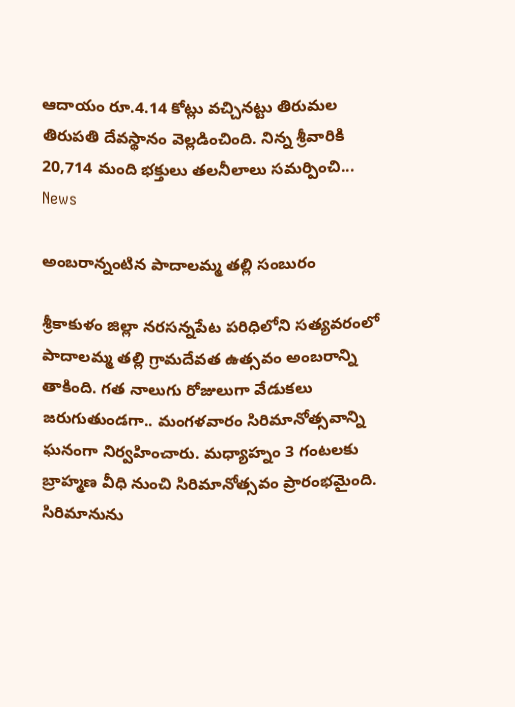ఆదాయం రూ.4.14 కోట్లు వచ్చినట్టు తిరుమల తిరుపతి దేవస్థానం వెల్లడించింది. నిన్న శ్రీవారికి 20,714 మంది భక్తులు తలనీలాలు సమర్పించి...
News

అంబరాన్నంటిన పాదాలమ్మ తల్లి సంబురం

శ్రీకాకుళం జిల్లా నరసన్నపేట పరిధిలోని సత్యవరంలో పాదాలమ్మ తల్లి గ్రామదేవత ఉత్సవం అంబరాన్ని తాకింది. గత నాలుగు రోజులుగా వేడుకలు జరుగుతుండగా.. మంగళవారం సిరిమానోత్సవాన్ని ఘనంగా నిర్వహించారు. మధ్యాహ్నం 3 గంటలకు బ్రాహ్మణ వీధి నుంచి సిరిమానోత్సవం ప్రారంభమైంది. సిరిమానును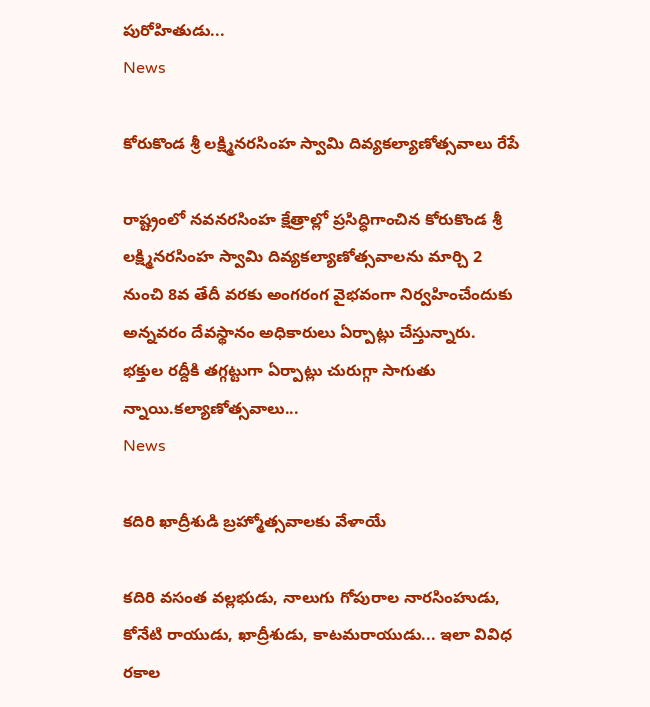పురోహితుడు...
News

కోరుకొండ శ్రీ లక్ష్మినరసింహ స్వామి దివ్యకల్యాణోత్సవాలు రేపే

రాష్ట్రంలో నవనరసింహ క్షేత్రాల్లో ప్రసిద్ధిగాంచిన కోరుకొండ శ్రీ లక్ష్మినరసింహ స్వామి దివ్యకల్యాణోత్సవాలను మార్చి 2 నుంచి 8వ తేదీ వరకు అంగరంగ వైభవంగా నిర్వహించేందుకు అన్నవరం దేవస్థానం అధికారులు ఏర్పాట్లు చేస్తున్నారు. భక్తుల రద్దీకి తగ్గట్టుగా ఏర్పాట్లు చురుగ్గా సాగుతు న్నాయి.కల్యాణోత్సవాలు...
News

కదిరి ఖాద్రీశుడి బ్రహ్మోత్సవాలకు వేళాయే

కదిరి వసంత వల్లభుడు, నాలుగు గోపురాల నారసింహుడు, కోనేటి రాయుడు, ఖాద్రీశుడు, కాటమరాయుడు... ఇలా వివిధ రకాల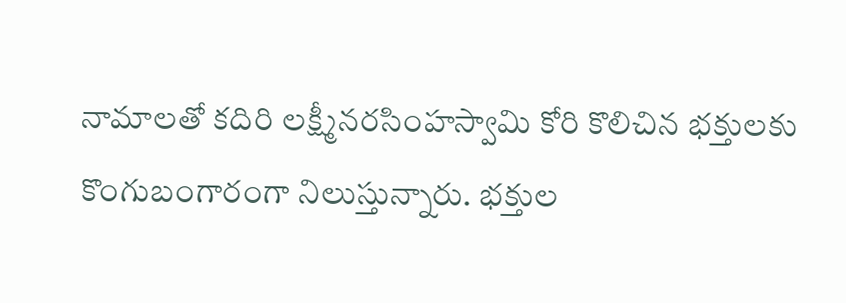నామాలతో కదిరి లక్ష్మీనరసింహస్వామి కోరి కొలిచిన భక్తులకు కొంగుబంగారంగా నిలుస్తున్నారు. భక్తుల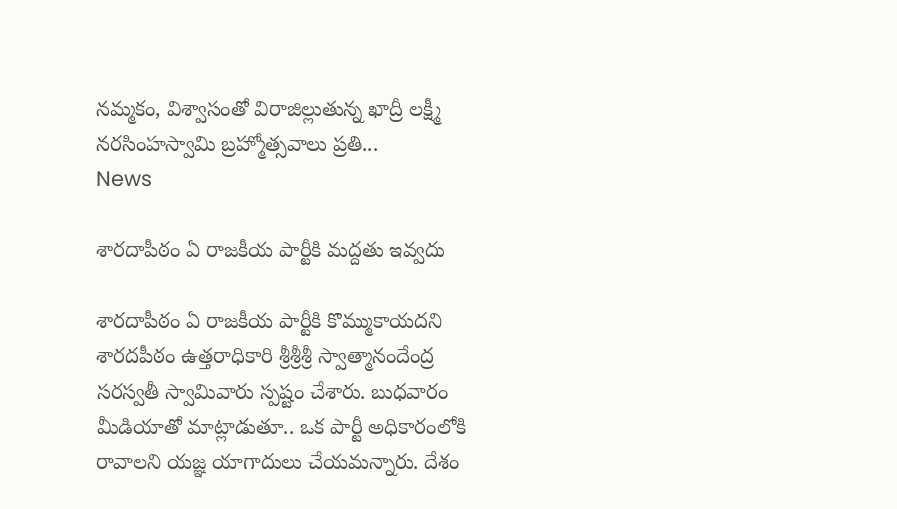నమ్మకం, విశ్వాసంతో విరాజిల్లుతున్న ఖాద్రీ లక్ష్మీ నరసింహస్వామి బ్రహ్మోత్సవాలు ప్రతి...
News

శారదాపీఠం ఏ రాజకీయ పార్టీకి మద్దతు ఇవ్వదు

శారదాపీఠం ఏ రాజకీయ పార్టీకి కొమ్ముకాయదని శారదపీఠం ఉత్తరాధికారి శ్రీశ్రీశ్రీ స్వాత్మానందేంద్ర సరస్వతీ స్వామివారు స్పష్టం చేశారు. బుధవారం మీడియాతో మాట్లాడుతూ.. ఒక పార్టీ అధికారంలోకి రావాలని యజ్ఞ యాగాదులు చేయమన్నారు. దేశం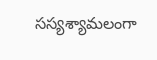సస్యశ్యామలంగా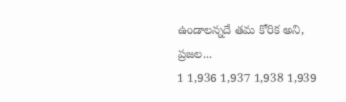ఉండాలన్నదే తమ కోరిక అని, ప్రజల...
1 1,936 1,937 1,938 1,939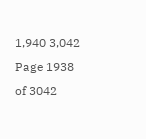1,940 3,042
Page 1938 of 3042